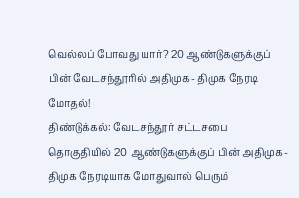வெல்லப் போவது யார்? 20 ஆண்டுகளுக்குப் பின் வேடசந்தூரில் அதிமுக- திமுக நேரடி மோதல்!
திண்டுக்கல்: வேடசந்தூர் சட்டசபை தொகுதியில் 20 ஆண்டுகளுக்குப் பின் அதிமுக- திமுக நேரடியாக மோதுவால் பெரும்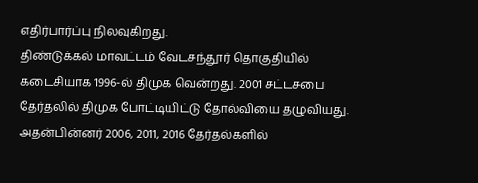எதிர்பார்ப்பு நிலவுகிறது.
திண்டுக்கல் மாவட்டம் வேடசந்தூர் தொகுதியில் கடைசியாக 1996-ல் திமுக வென்றது. 2001 சட்டசபை தேர்தலில் திமுக போட்டியிட்டு தோல்வியை தழுவியது. அதன்பின்னர் 2006, 2011, 2016 தேர்தல்களில்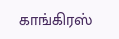காங்கிரஸ்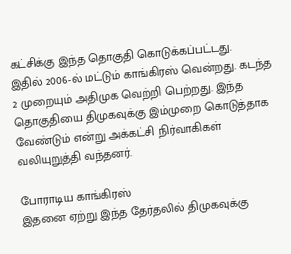கட்சிக்கு இந்த தொகுதி கொடுக்கப்பட்டது.
இதில் 2006-ல் மட்டும் காங்கிரஸ் வென்றது. கடந்த 2 முறையும் அதிமுக வெற்றி பெற்றது. இந்த தொகுதியை திமுகவுக்கு இம்முறை கொடுத்தாக வேண்டும் என்று அக்கட்சி நிர்வாகிகள் வலியுறுத்தி வந்தனர்.

போராடிய காங்கிரஸ்
இதனை ஏற்று இந்த தேர்தலில் திமுகவுக்கு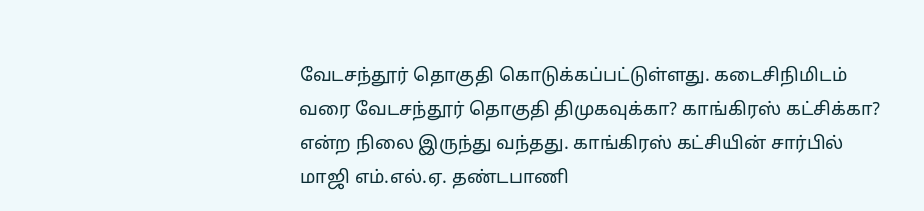வேடசந்தூர் தொகுதி கொடுக்கப்பட்டுள்ளது. கடைசிநிமிடம் வரை வேடசந்தூர் தொகுதி திமுகவுக்கா? காங்கிரஸ் கட்சிக்கா? என்ற நிலை இருந்து வந்தது. காங்கிரஸ் கட்சியின் சார்பில் மாஜி எம்.எல்.ஏ. தண்டபாணி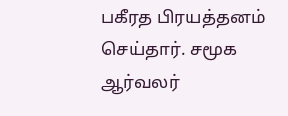பகீரத பிரயத்தனம் செய்தார். சமூக ஆர்வலர்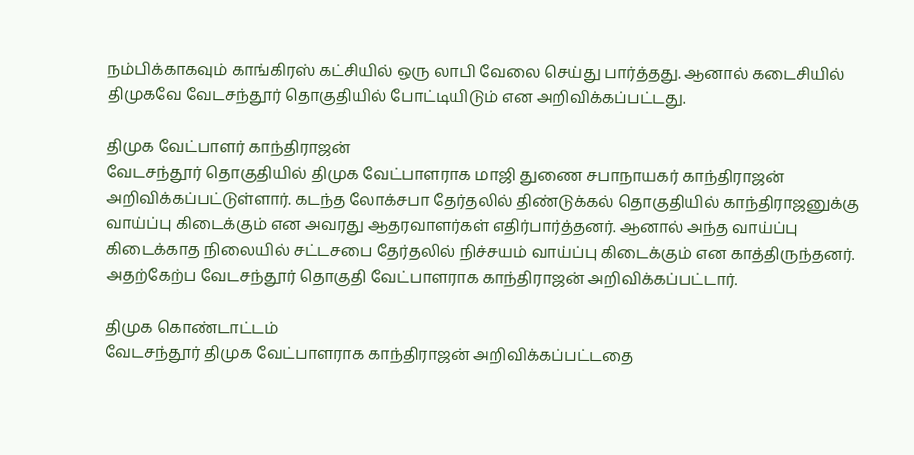நம்பிக்காகவும் காங்கிரஸ் கட்சியில் ஒரு லாபி வேலை செய்து பார்த்தது. ஆனால் கடைசியில் திமுகவே வேடசந்தூர் தொகுதியில் போட்டியிடும் என அறிவிக்கப்பட்டது.

திமுக வேட்பாளர் காந்திராஜன்
வேடசந்தூர் தொகுதியில் திமுக வேட்பாளராக மாஜி துணை சபாநாயகர் காந்திராஜன் அறிவிக்கப்பட்டுள்ளார். கடந்த லோக்சபா தேர்தலில் திண்டுக்கல் தொகுதியில் காந்திராஜனுக்கு வாய்ப்பு கிடைக்கும் என அவரது ஆதரவாளர்கள் எதிர்பார்த்தனர். ஆனால் அந்த வாய்ப்பு கிடைக்காத நிலையில் சட்டசபை தேர்தலில் நிச்சயம் வாய்ப்பு கிடைக்கும் என காத்திருந்தனர். அதற்கேற்ப வேடசந்தூர் தொகுதி வேட்பாளராக காந்திராஜன் அறிவிக்கப்பட்டார்.

திமுக கொண்டாட்டம்
வேடசந்தூர் திமுக வேட்பாளராக காந்திராஜன் அறிவிக்கப்பட்டதை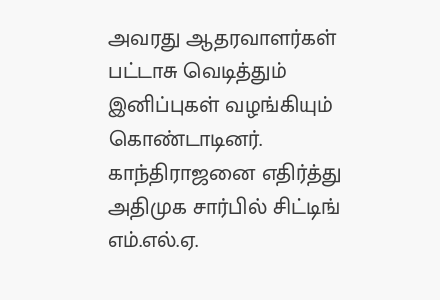அவரது ஆதரவாளர்கள் பட்டாசு வெடித்தும் இனிப்புகள் வழங்கியும் கொண்டாடினர். காந்திராஜனை எதிர்த்து அதிமுக சார்பில் சிட்டிங் எம்.எல்.ஏ.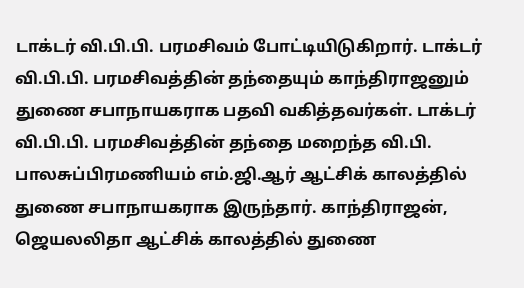டாக்டர் வி.பி.பி. பரமசிவம் போட்டியிடுகிறார். டாக்டர் வி.பி.பி. பரமசிவத்தின் தந்தையும் காந்திராஜனும் துணை சபாநாயகராக பதவி வகித்தவர்கள். டாக்டர் வி.பி.பி. பரமசிவத்தின் தந்தை மறைந்த வி.பி. பாலசுப்பிரமணியம் எம்.ஜி.ஆர் ஆட்சிக் காலத்தில் துணை சபாநாயகராக இருந்தார். காந்திராஜன், ஜெயலலிதா ஆட்சிக் காலத்தில் துணை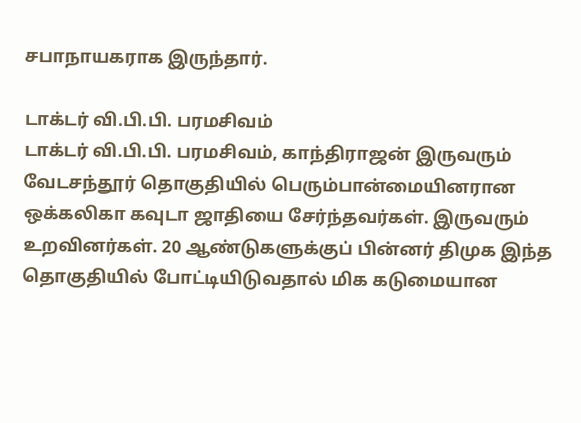சபாநாயகராக இருந்தார்.

டாக்டர் வி.பி.பி. பரமசிவம்
டாக்டர் வி.பி.பி. பரமசிவம், காந்திராஜன் இருவரும் வேடசந்தூர் தொகுதியில் பெரும்பான்மையினரான ஒக்கலிகா கவுடா ஜாதியை சேர்ந்தவர்கள். இருவரும் உறவினர்கள். 20 ஆண்டுகளுக்குப் பின்னர் திமுக இந்த தொகுதியில் போட்டியிடுவதால் மிக கடுமையான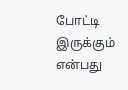போட்டி இருக்கும் என்பது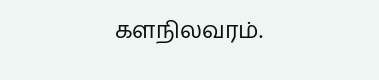களநிலவரம்.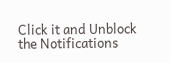Click it and Unblock the Notifications